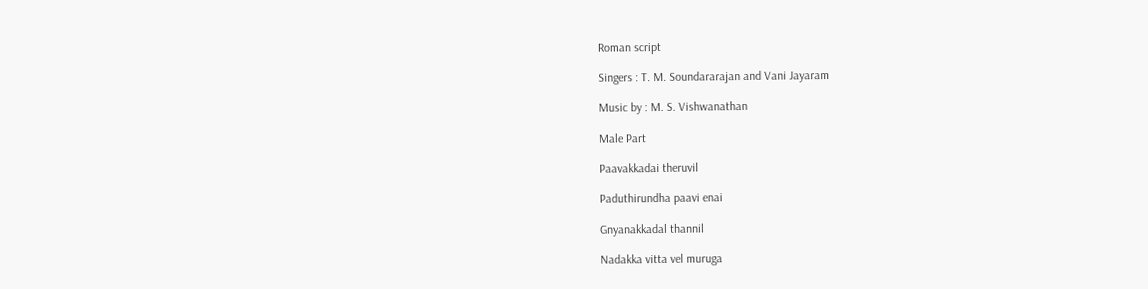Roman script

Singers : T. M. Soundararajan and Vani Jayaram

Music by : M. S. Vishwanathan

Male Part

Paavakkadai theruvil

Paduthirundha paavi enai

Gnyanakkadal thannil

Nadakka vitta vel muruga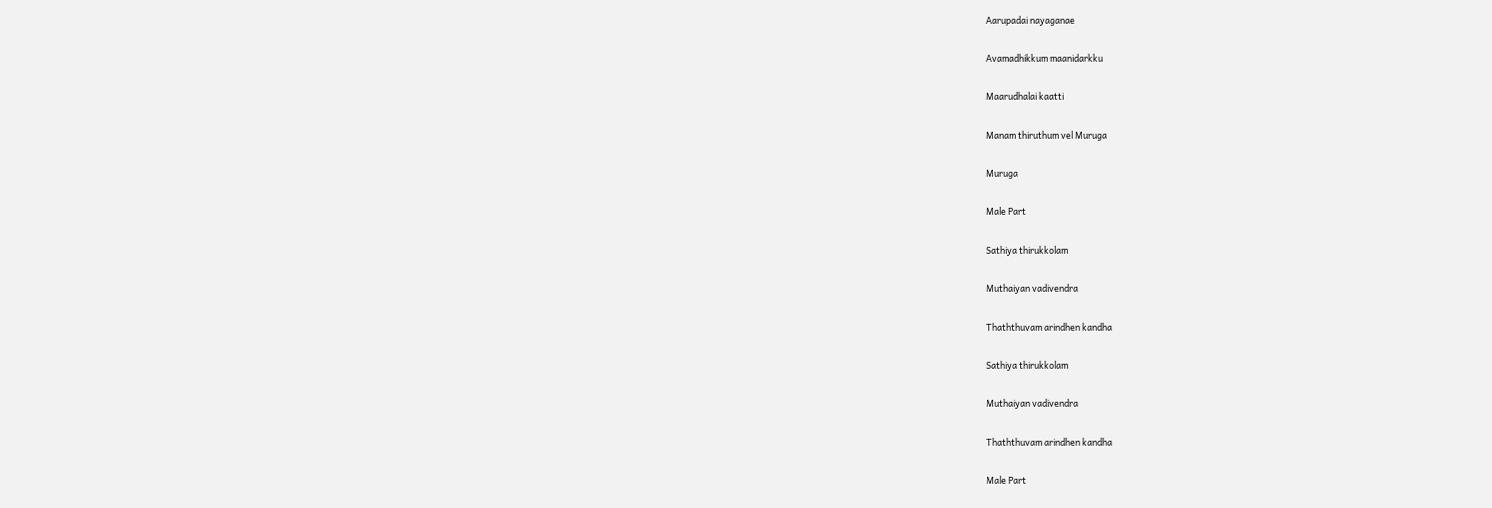Aarupadai nayaganae

Avamadhikkum maanidarkku

Maarudhalai kaatti

Manam thiruthum vel Muruga

Muruga

Male Part

Sathiya thirukkolam

Muthaiyan vadivendra

Thaththuvam arindhen kandha

Sathiya thirukkolam

Muthaiyan vadivendra

Thaththuvam arindhen kandha

Male Part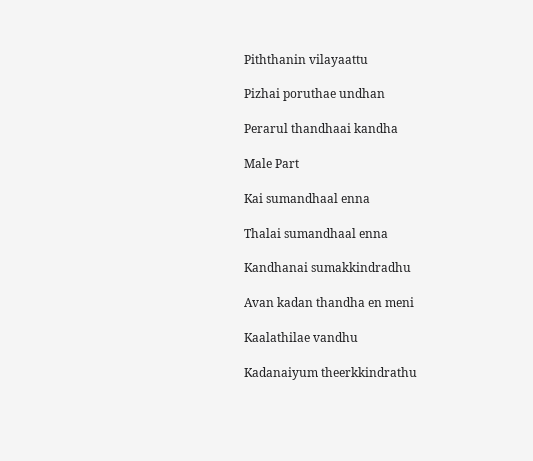Piththanin vilayaattu

Pizhai poruthae undhan

Perarul thandhaai kandha

Male Part

Kai sumandhaal enna

Thalai sumandhaal enna

Kandhanai sumakkindradhu

Avan kadan thandha en meni

Kaalathilae vandhu

Kadanaiyum theerkkindrathu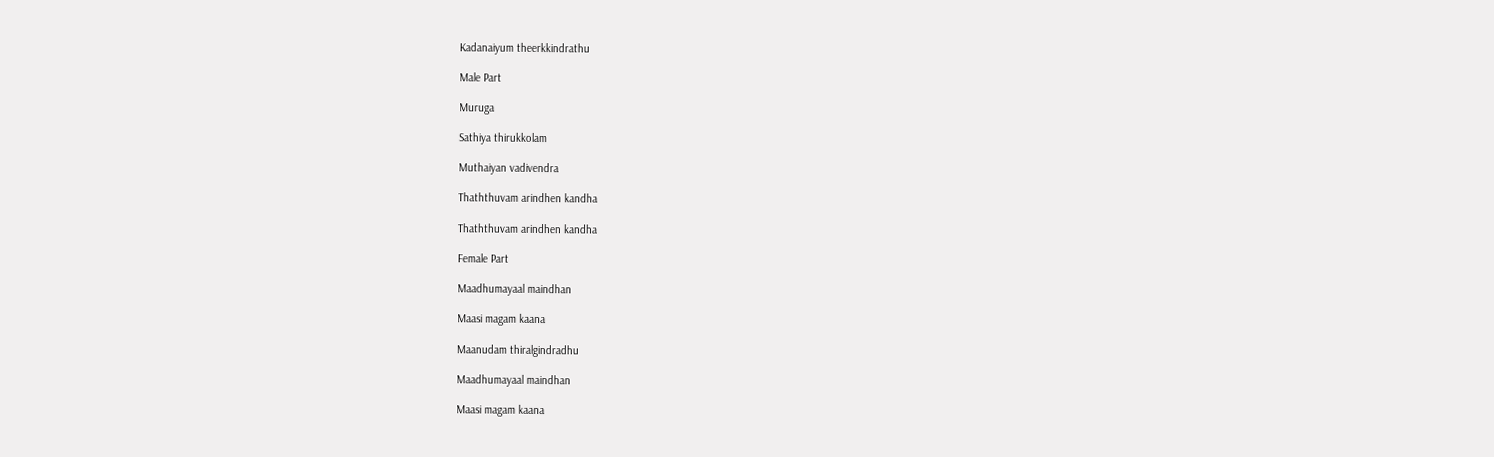Kadanaiyum theerkkindrathu

Male Part

Muruga

Sathiya thirukkolam

Muthaiyan vadivendra

Thaththuvam arindhen kandha

Thaththuvam arindhen kandha

Female Part

Maadhumayaal maindhan

Maasi magam kaana

Maanudam thiralgindradhu

Maadhumayaal maindhan

Maasi magam kaana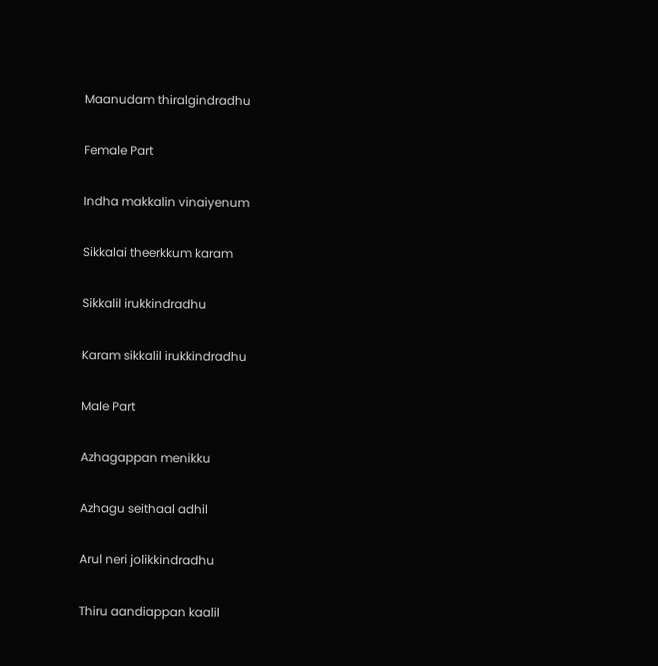Maanudam thiralgindradhu

Female Part

Indha makkalin vinaiyenum

Sikkalai theerkkum karam

Sikkalil irukkindradhu

Karam sikkalil irukkindradhu

Male Part

Azhagappan menikku

Azhagu seithaal adhil

Arul neri jolikkindradhu

Thiru aandiappan kaalil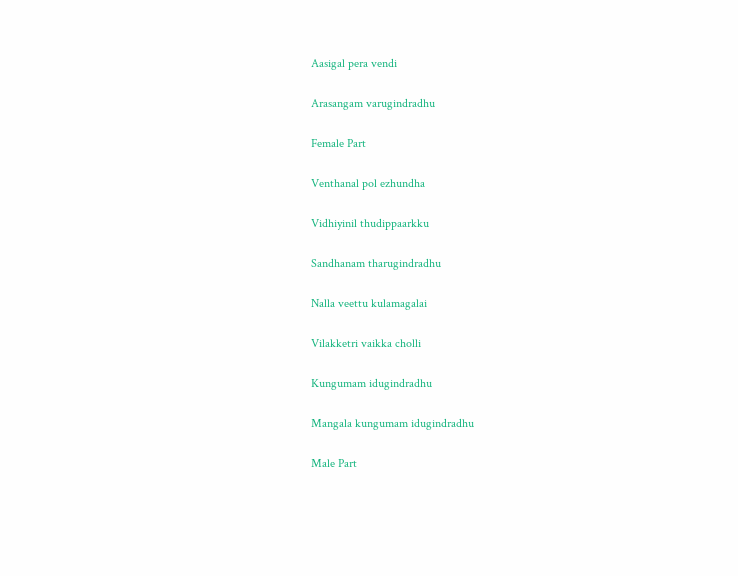Aasigal pera vendi

Arasangam varugindradhu

Female Part

Venthanal pol ezhundha

Vidhiyinil thudippaarkku

Sandhanam tharugindradhu

Nalla veettu kulamagalai

Vilakketri vaikka cholli

Kungumam idugindradhu

Mangala kungumam idugindradhu

Male Part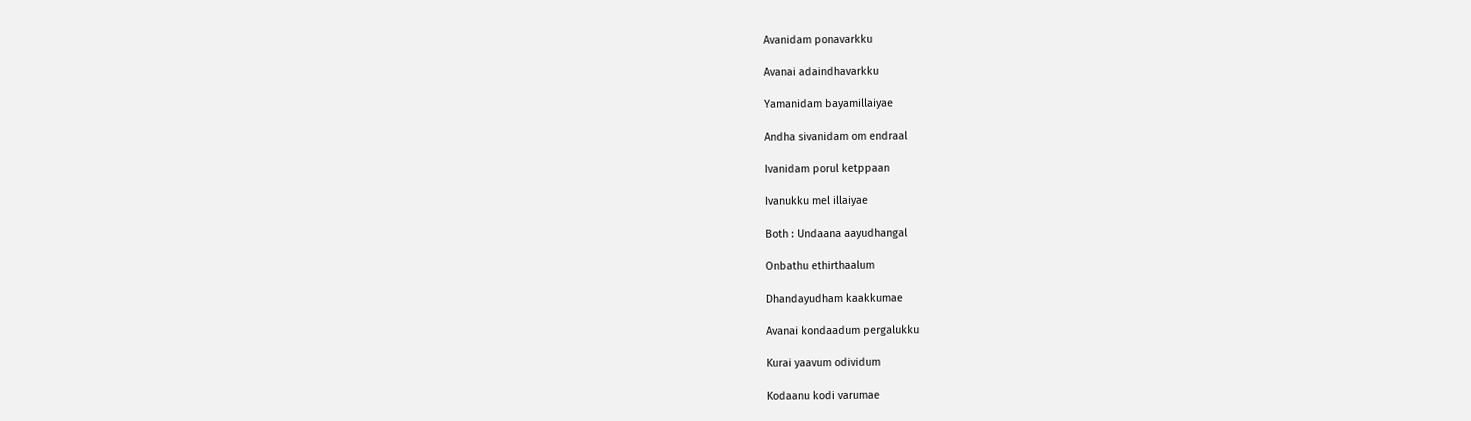Avanidam ponavarkku

Avanai adaindhavarkku

Yamanidam bayamillaiyae

Andha sivanidam om endraal

Ivanidam porul ketppaan

Ivanukku mel illaiyae

Both : Undaana aayudhangal

Onbathu ethirthaalum

Dhandayudham kaakkumae

Avanai kondaadum pergalukku

Kurai yaavum odividum

Kodaanu kodi varumae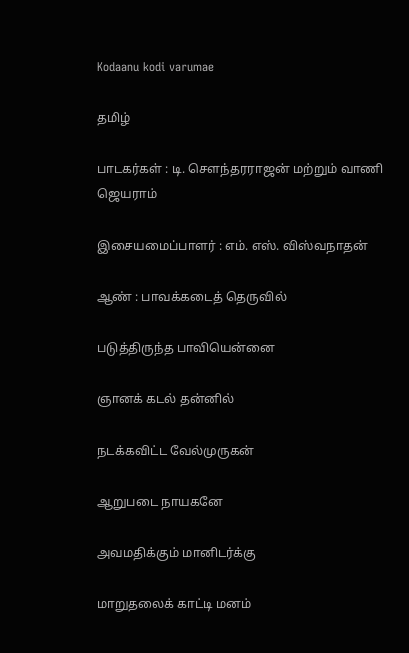Kodaanu kodi varumae

தமிழ்

பாடகர்கள் : டி. சௌந்தரராஜன் மற்றும் வாணி ஜெயராம்

இசையமைப்பாளர் : எம். எஸ். விஸ்வநாதன்

ஆண் : பாவக்கடைத் தெருவில்

படுத்திருந்த பாவியென்னை

ஞானக் கடல் தன்னில்

நடக்கவிட்ட வேல்முருகன்

ஆறுபடை நாயகனே

அவமதிக்கும் மானிடர்க்கு

மாறுதலைக் காட்டி மனம்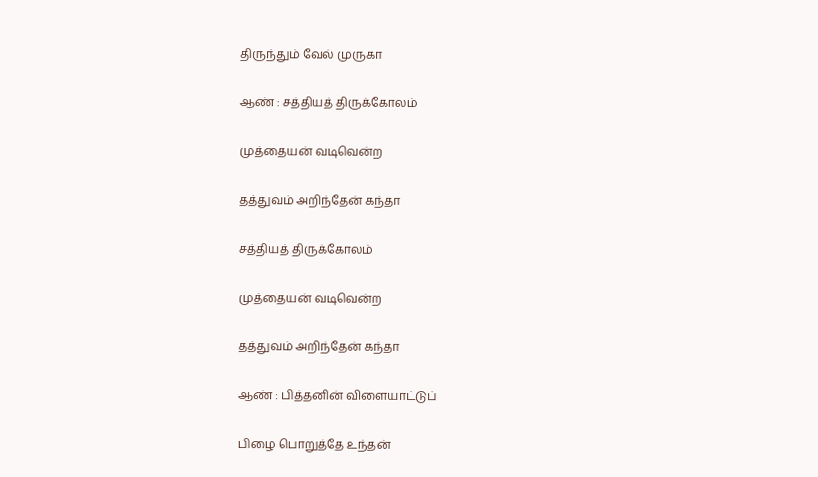திருந்தும் வேல் முருகா

ஆண் : சத்தியத் திருக்கோலம்

முத்தையன் வடிவென்ற

தத்துவம் அறிந்தேன் கந்தா

சத்தியத் திருக்கோலம்

முத்தையன் வடிவென்ற

தத்துவம் அறிந்தேன் கந்தா

ஆண் : பித்தனின் விளையாட்டுப்

பிழை பொறுத்தே உந்தன்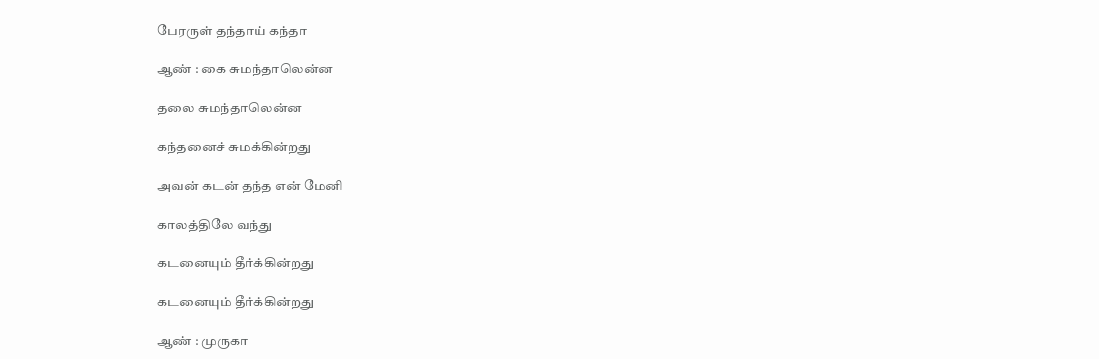பேரருள் தந்தாய் கந்தா

ஆண் : கை சுமந்தாலென்ன

தலை சுமந்தாலென்ன

கந்தனைச் சுமக்கின்றது

அவன் கடன் தந்த என் மேனி

காலத்திலே வந்து

கடனையும் தீர்க்கின்றது

கடனையும் தீர்க்கின்றது

ஆண் : முருகா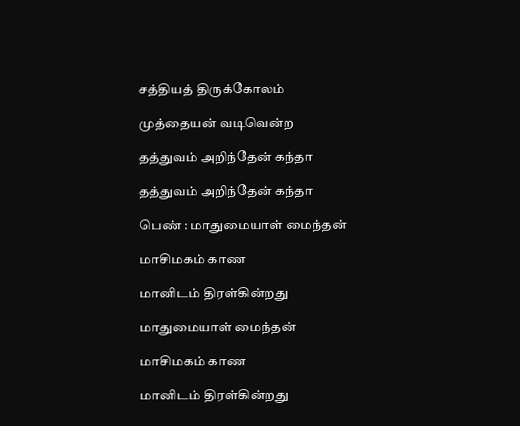சத்தியத் திருக்கோலம்

முத்தையன் வடிவென்ற

தத்துவம் அறிந்தேன் கந்தா

தத்துவம் அறிந்தேன் கந்தா

பெண் : மாதுமையாள் மைந்தன்

மாசிமகம் காண

மானிடம் திரள்கின்றது

மாதுமையாள் மைந்தன்

மாசிமகம் காண

மானிடம் திரள்கின்றது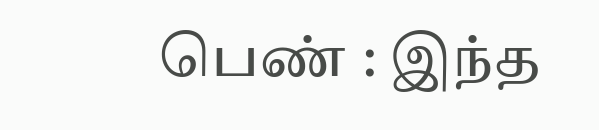பெண் : இந்த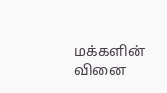மக்களின் வினை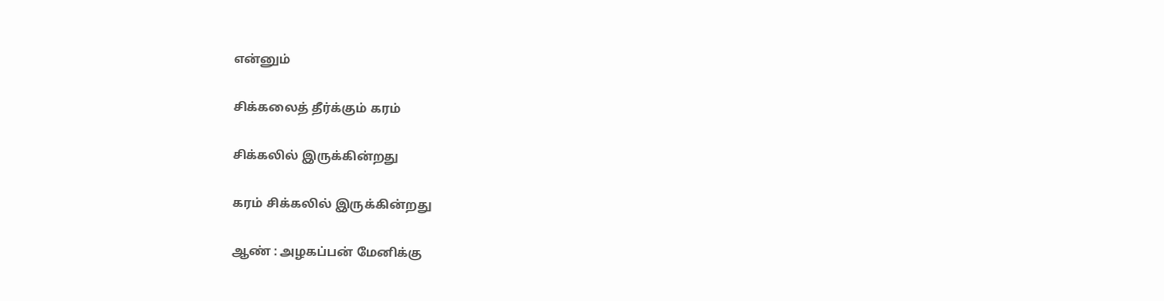என்னும்

சிக்கலைத் தீர்க்கும் கரம்

சிக்கலில் இருக்கின்றது

கரம் சிக்கலில் இருக்கின்றது

ஆண் : அழகப்பன் மேனிக்கு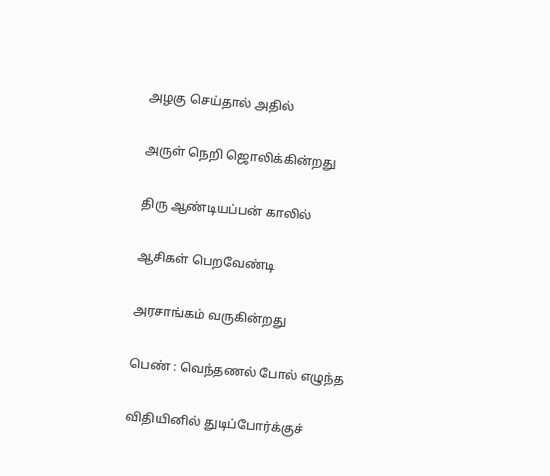அழகு செய்தால் அதில்

அருள் நெறி ஜொலிக்கின்றது

திரு ஆண்டியப்பன் காலில்

ஆசிகள் பெறவேண்டி

அரசாங்கம் வருகின்றது

பெண் : வெந்தணல் போல் எழுந்த

விதியினில் துடிப்போர்க்குச்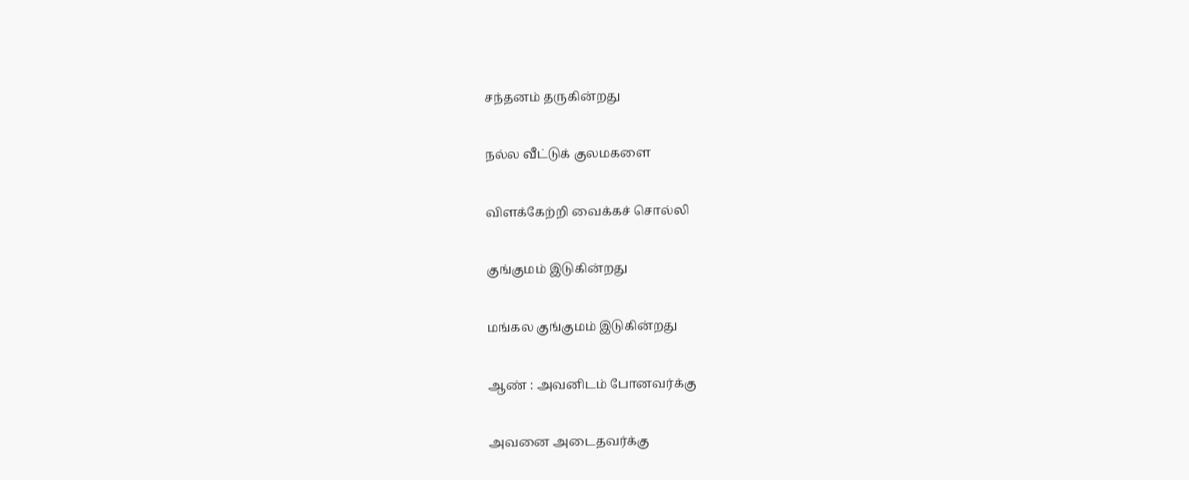சந்தனம் தருகின்றது

நல்ல வீட்டுக் குலமகளை

விளக்கேற்றி வைக்கச் சொல்லி

குங்குமம் இடுகின்றது

மங்கல குங்குமம் இடுகின்றது

ஆண் : அவனிடம் போனவர்க்கு

அவனை அடைதவர்க்கு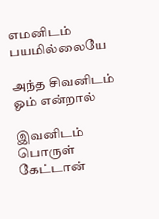எமனிடம் பயமில்லையே

அந்த சிவனிடம் ஓம் என்றால்

இவனிடம் பொருள் கேட்டான்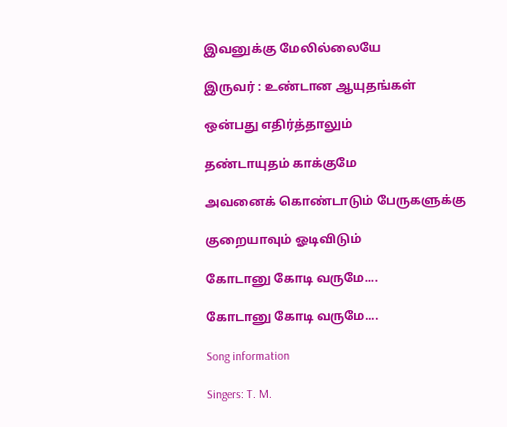இவனுக்கு மேலில்லையே

இருவர் : உண்டான ஆயுதங்கள்

ஒன்பது எதிர்த்தாலும்

தண்டாயுதம் காக்குமே

அவனைக் கொண்டாடும் பேருகளுக்கு

குறையாவும் ஓடிவிடும்

கோடானு கோடி வருமே....

கோடானு கோடி வருமே....

Song information

Singers: T. M.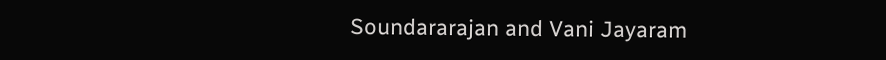Soundararajan and Vani Jayaram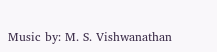Music by: M. S. Vishwanathan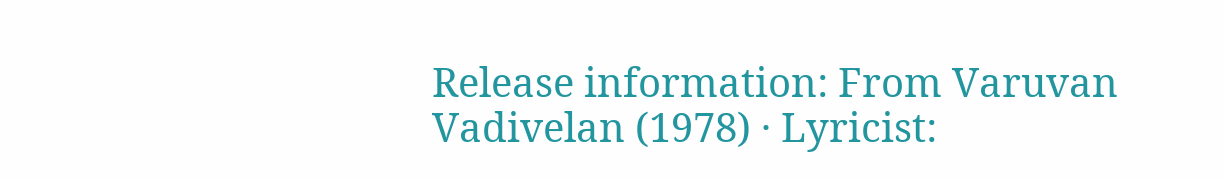Release information: From Varuvan Vadivelan (1978) · Lyricist: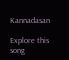Kannadasan

Explore this song